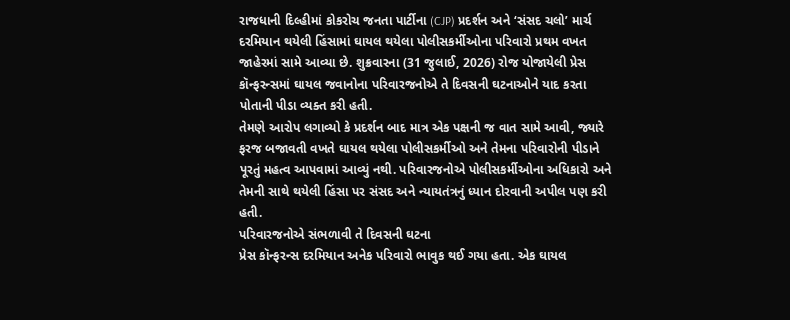રાજધાની દિલ્હીમાં કોકરોચ જનતા પાર્ટીના (CJP) પ્રદર્શન અને ‘સંસદ ચલો’ માર્ચ દરમિયાન થયેલી હિંસામાં ઘાયલ થયેલા પોલીસકર્મીઓના પરિવારો પ્રથમ વખત જાહેરમાં સામે આવ્યા છે. શુક્રવારના (31 જુલાઈ, 2026) રોજ યોજાયેલી પ્રેસ કૉન્ફરન્સમાં ઘાયલ જવાનોના પરિવારજનોએ તે દિવસની ઘટનાઓને યાદ કરતા પોતાની પીડા વ્યક્ત કરી હતી.
તેમણે આરોપ લગાવ્યો કે પ્રદર્શન બાદ માત્ર એક પક્ષની જ વાત સામે આવી, જ્યારે ફરજ બજાવતી વખતે ઘાયલ થયેલા પોલીસકર્મીઓ અને તેમના પરિવારોની પીડાને પૂરતું મહત્વ આપવામાં આવ્યું નથી. પરિવારજનોએ પોલીસકર્મીઓના અધિકારો અને તેમની સાથે થયેલી હિંસા પર સંસદ અને ન્યાયતંત્રનું ધ્યાન દોરવાની અપીલ પણ કરી હતી.
પરિવારજનોએ સંભળાવી તે દિવસની ઘટના
પ્રેસ કૉન્ફરન્સ દરમિયાન અનેક પરિવારો ભાવુક થઈ ગયા હતા. એક ઘાયલ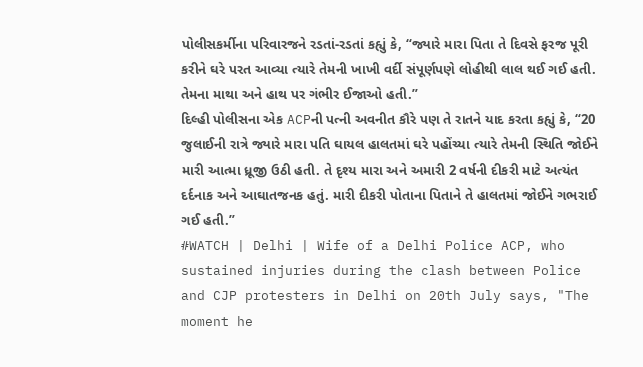પોલીસકર્મીના પરિવારજને રડતાં-રડતાં કહ્યું કે, “જ્યારે મારા પિતા તે દિવસે ફરજ પૂરી કરીને ઘરે પરત આવ્યા ત્યારે તેમની ખાખી વર્દી સંપૂર્ણપણે લોહીથી લાલ થઈ ગઈ હતી. તેમના માથા અને હાથ પર ગંભીર ઈજાઓ હતી.”
દિલ્હી પોલીસના એક ACPની પત્ની અવનીત કૌરે પણ તે રાતને યાદ કરતા કહ્યું કે, “20 જુલાઈની રાત્રે જ્યારે મારા પતિ ઘાયલ હાલતમાં ઘરે પહોંચ્યા ત્યારે તેમની સ્થિતિ જોઈને મારી આત્મા ધ્રૂજી ઉઠી હતી. તે દૃશ્ય મારા અને અમારી 2 વર્ષની દીકરી માટે અત્યંત દર્દનાક અને આઘાતજનક હતું. મારી દીકરી પોતાના પિતાને તે હાલતમાં જોઈને ગભરાઈ ગઈ હતી.”
#WATCH | Delhi | Wife of a Delhi Police ACP, who sustained injuries during the clash between Police and CJP protesters in Delhi on 20th July says, "The moment he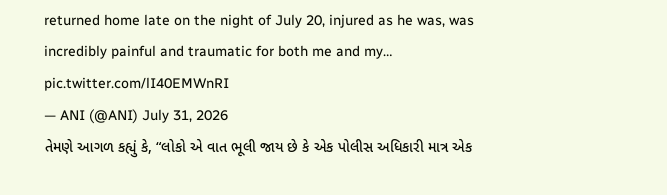returned home late on the night of July 20, injured as he was, was incredibly painful and traumatic for both me and my… pic.twitter.com/lI40EMWnRI
— ANI (@ANI) July 31, 2026
તેમણે આગળ કહ્યું કે, “લોકો એ વાત ભૂલી જાય છે કે એક પોલીસ અધિકારી માત્ર એક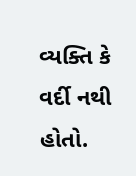વ્યક્તિ કે વર્દી નથી હોતો.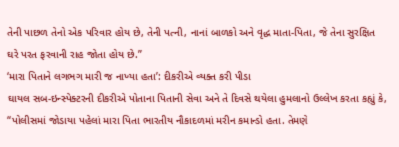તેની પાછળ તેનો એક પરિવાર હોય છે, તેની પત્ની, નાનાં બાળકો અને વૃદ્ધ માતા-પિતા, જે તેના સુરક્ષિત ઘરે પરત ફરવાની રાહ જોતા હોય છે.”
‘મારા પિતાને લગભગ મારી જ નાખ્યા હતા’: દીકરીએ વ્યક્ત કરી પીડા
ઘાયલ સબ-ઇન્સ્પેક્ટરની દીકરીએ પોતાના પિતાની સેવા અને તે દિવસે થયેલા હુમલાનો ઉલ્લેખ કરતા કહ્યું કે, “પોલીસમાં જોડાયા પહેલાં મારા પિતા ભારતીય નૌકાદળમાં મરીન કમાન્ડો હતા. તેમણે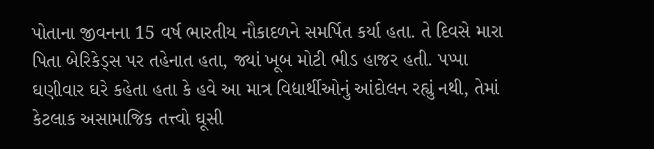પોતાના જીવનના 15 વર્ષ ભારતીય નૌકાદળને સમર્પિત કર્યા હતા. તે દિવસે મારા પિતા બેરિકેડ્સ પર તહેનાત હતા, જ્યાં ખૂબ મોટી ભીડ હાજર હતી. પપ્પા ઘણીવાર ઘરે કહેતા હતા કે હવે આ માત્ર વિદ્યાર્થીઓનું આંદોલન રહ્યું નથી, તેમાં કેટલાક અસામાજિક તત્ત્વો ઘૂસી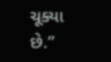ચૂક્યા છે.”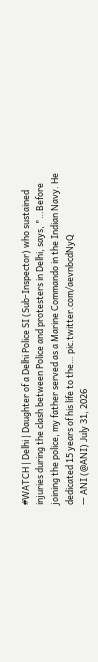#WATCH | Delhi | Daughter of a Delhi Police SI (Sub-Inspector) who sustained injuries during the clash between Police and protesters in Delhi, says, "…Before joining the police, my father served as a Marine Commando in the Indian Navy. He dedicated 15 years of his life to the… pic.twitter.com/aevnbcdNyQ
— ANI (@ANI) July 31, 2026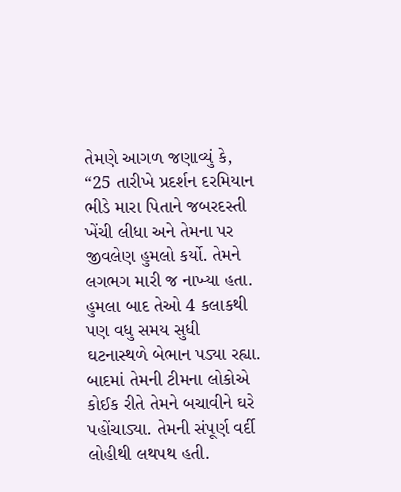તેમણે આગળ જણાવ્યું કે, “25 તારીખે પ્રદર્શન દરમિયાન ભીડે મારા પિતાને જબરદસ્તી ખેંચી લીધા અને તેમના પર જીવલેણ હુમલો કર્યો. તેમને લગભગ મારી જ નાખ્યા હતા. હુમલા બાદ તેઓ 4 કલાકથી પણ વધુ સમય સુધી ઘટનાસ્થળે બેભાન પડ્યા રહ્યા. બાદમાં તેમની ટીમના લોકોએ કોઈક રીતે તેમને બચાવીને ઘરે પહોંચાડ્યા. તેમની સંપૂર્ણ વર્દી લોહીથી લથપથ હતી.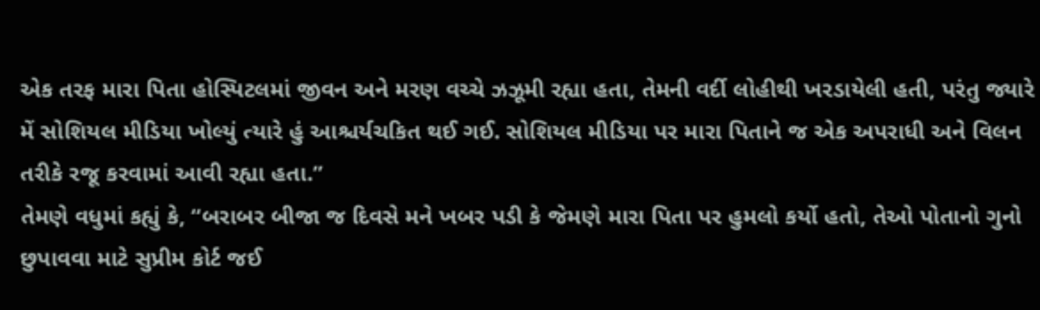એક તરફ મારા પિતા હોસ્પિટલમાં જીવન અને મરણ વચ્ચે ઝઝૂમી રહ્યા હતા, તેમની વર્દી લોહીથી ખરડાયેલી હતી, પરંતુ જ્યારે મેં સોશિયલ મીડિયા ખોલ્યું ત્યારે હું આશ્ચર્યચકિત થઈ ગઈ. સોશિયલ મીડિયા પર મારા પિતાને જ એક અપરાધી અને વિલન તરીકે રજૂ કરવામાં આવી રહ્યા હતા.”
તેમણે વધુમાં કહ્યું કે, “બરાબર બીજા જ દિવસે મને ખબર પડી કે જેમણે મારા પિતા પર હુમલો કર્યો હતો, તેઓ પોતાનો ગુનો છુપાવવા માટે સુપ્રીમ કોર્ટ જઈ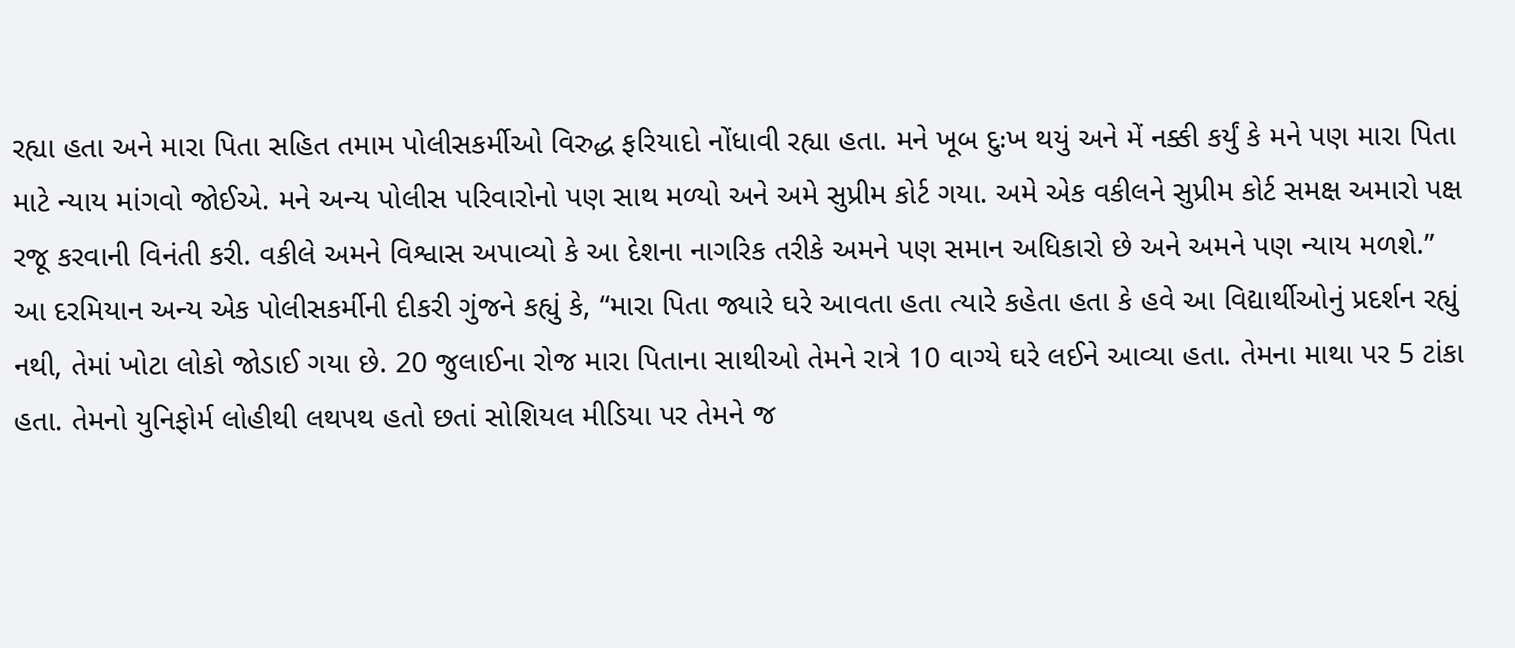રહ્યા હતા અને મારા પિતા સહિત તમામ પોલીસકર્મીઓ વિરુદ્ધ ફરિયાદો નોંધાવી રહ્યા હતા. મને ખૂબ દુઃખ થયું અને મેં નક્કી કર્યું કે મને પણ મારા પિતા માટે ન્યાય માંગવો જોઈએ. મને અન્ય પોલીસ પરિવારોનો પણ સાથ મળ્યો અને અમે સુપ્રીમ કોર્ટ ગયા. અમે એક વકીલને સુપ્રીમ કોર્ટ સમક્ષ અમારો પક્ષ રજૂ કરવાની વિનંતી કરી. વકીલે અમને વિશ્વાસ અપાવ્યો કે આ દેશના નાગરિક તરીકે અમને પણ સમાન અધિકારો છે અને અમને પણ ન્યાય મળશે.”
આ દરમિયાન અન્ય એક પોલીસકર્મીની દીકરી ગુંજને કહ્યું કે, “મારા પિતા જ્યારે ઘરે આવતા હતા ત્યારે કહેતા હતા કે હવે આ વિદ્યાર્થીઓનું પ્રદર્શન રહ્યું નથી, તેમાં ખોટા લોકો જોડાઈ ગયા છે. 20 જુલાઈના રોજ મારા પિતાના સાથીઓ તેમને રાત્રે 10 વાગ્યે ઘરે લઈને આવ્યા હતા. તેમના માથા પર 5 ટાંકા હતા. તેમનો યુનિફોર્મ લોહીથી લથપથ હતો છતાં સોશિયલ મીડિયા પર તેમને જ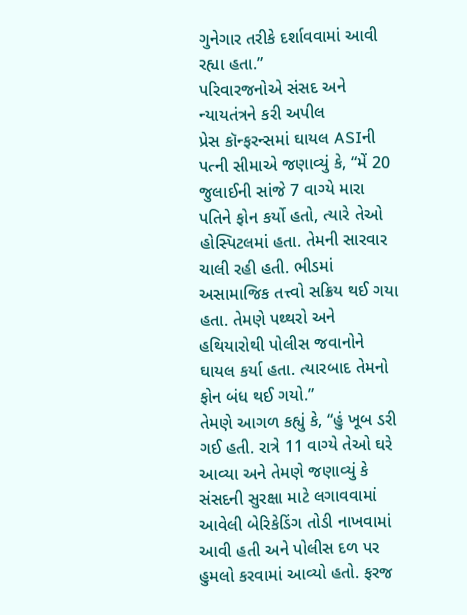ગુનેગાર તરીકે દર્શાવવામાં આવી રહ્યા હતા.”
પરિવારજનોએ સંસદ અને ન્યાયતંત્રને કરી અપીલ
પ્રેસ કૉન્ફરન્સમાં ઘાયલ ASIની પત્ની સીમાએ જણાવ્યું કે, “મેં 20 જુલાઈની સાંજે 7 વાગ્યે મારા પતિને ફોન કર્યો હતો, ત્યારે તેઓ હોસ્પિટલમાં હતા. તેમની સારવાર ચાલી રહી હતી. ભીડમાં અસામાજિક તત્ત્વો સક્રિય થઈ ગયા હતા. તેમણે પથ્થરો અને હથિયારોથી પોલીસ જવાનોને ઘાયલ કર્યા હતા. ત્યારબાદ તેમનો ફોન બંધ થઈ ગયો.”
તેમણે આગળ કહ્યું કે, “હું ખૂબ ડરી ગઈ હતી. રાત્રે 11 વાગ્યે તેઓ ઘરે આવ્યા અને તેમણે જણાવ્યું કે સંસદની સુરક્ષા માટે લગાવવામાં આવેલી બેરિકેડિંગ તોડી નાખવામાં આવી હતી અને પોલીસ દળ પર હુમલો કરવામાં આવ્યો હતો. ફરજ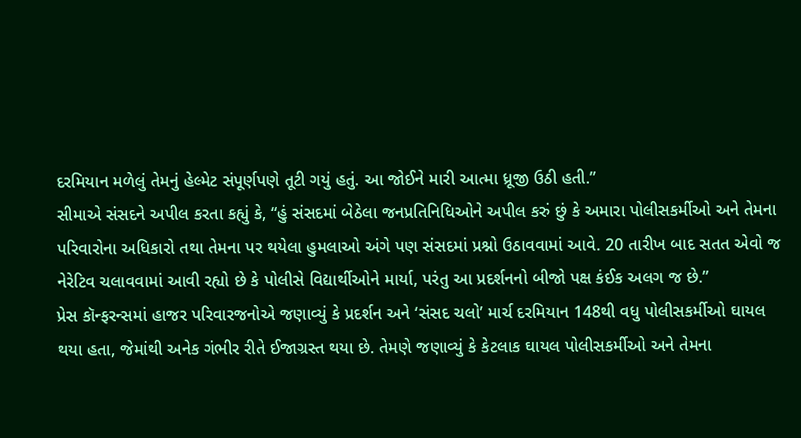દરમિયાન મળેલું તેમનું હેલ્મેટ સંપૂર્ણપણે તૂટી ગયું હતું. આ જોઈને મારી આત્મા ધ્રૂજી ઉઠી હતી.”
સીમાએ સંસદને અપીલ કરતા કહ્યું કે, “હું સંસદમાં બેઠેલા જનપ્રતિનિધિઓને અપીલ કરું છું કે અમારા પોલીસકર્મીઓ અને તેમના પરિવારોના અધિકારો તથા તેમના પર થયેલા હુમલાઓ અંગે પણ સંસદમાં પ્રશ્નો ઉઠાવવામાં આવે. 20 તારીખ બાદ સતત એવો જ નેરેટિવ ચલાવવામાં આવી રહ્યો છે કે પોલીસે વિદ્યાર્થીઓને માર્યા, પરંતુ આ પ્રદર્શનનો બીજો પક્ષ કંઈક અલગ જ છે.”
પ્રેસ કૉન્ફરન્સમાં હાજર પરિવારજનોએ જણાવ્યું કે પ્રદર્શન અને ‘સંસદ ચલો’ માર્ચ દરમિયાન 148થી વધુ પોલીસકર્મીઓ ઘાયલ થયા હતા, જેમાંથી અનેક ગંભીર રીતે ઈજાગ્રસ્ત થયા છે. તેમણે જણાવ્યું કે કેટલાક ઘાયલ પોલીસકર્મીઓ અને તેમના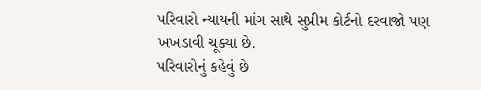પરિવારો ન્યાયની માંગ સાથે સુપ્રીમ કોર્ટનો દરવાજો પણ ખખડાવી ચૂક્યા છે.
પરિવારોનું કહેવું છે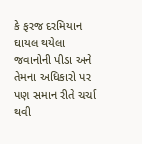કે ફરજ દરમિયાન ઘાયલ થયેલા જવાનોની પીડા અને તેમના અધિકારો પર પણ સમાન રીતે ચર્ચા થવી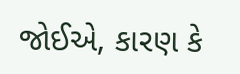જોઈએ, કારણ કે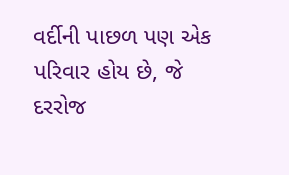વર્દીની પાછળ પણ એક પરિવાર હોય છે, જે દરરોજ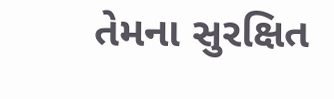તેમના સુરક્ષિત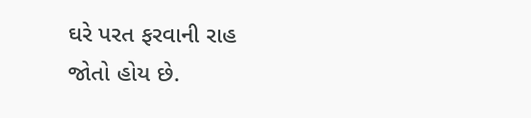ઘરે પરત ફરવાની રાહ જોતો હોય છે.